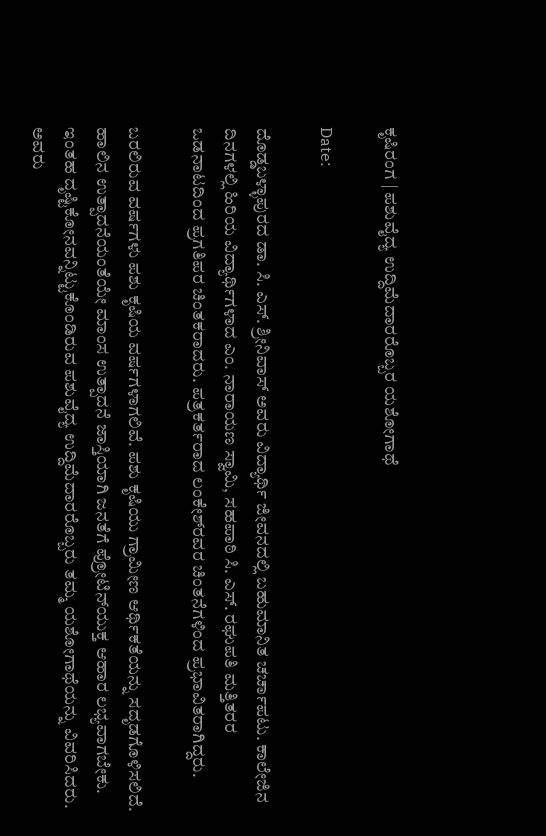ಕೃಷಿರಂಗ | ಪಶುವೈದ್ಯ ಉದ್ದಿಮೆದಾರರೊಬ್ಬರ ಯಶೋಗಾಥೆ

Date:

ದೊಡ್ಡಬಳ್ಳಾಪುರದ ಡಾ. ಸಿ. ಎಸ್. ಶ್ರೀನಿವಾಸ್ ಅವರು ವಿದ್ಯಾರ್ಥಿ ಜೀವನದಲ್ಲಿ ಬಹುಮಾನಿತ ಚರ್ಚಾಪಟು. ಕಾಲೇಜಿನ ದಿನಗಳಲ್ಲಿ ಹಿರಿಯ ವಿದ್ಯಾರ್ಥಿಗಳಾದ ಎಂ. ನಾರಾಯಣ ಸ್ವಾಮಿ, ಸಹಪಾಠಿ ಸಿ. ಎಸ್. ರಘುಪತಿ ಮತ್ತಿತರರ ಒಡನಾಟದಿಂದ ಪ್ರಗತಿಪರ ಚಿಂತಕರಾದರು. ಪತ್ರಕರ್ತರಾದ ಲಂಕೇಶ್‍ರವರ ಚಿಂತನೆಗಳಿಂದ ಪ್ರಭಾವಿತರಾಗಿದ್ದರು.

ಬರಲಿರುವ ವರ್ಷಗಳು ಪಶು ಕೃಷಿಯ ವರ್ಷಗಳಾಗಲಿವೆ. ಪಶು ಕೃಷಿಯು ಗ್ರಾಮೀಣ ಆರ್ಥಿಕತೆಯನ್ನು ಸದೃಡಗೊಳಿಸಲಿದೆ. ಹಾಲಿನ ಉತ್ಪಾದನೆಯಂತೆಯೇ ಮಾಂಸ ಉತ್ಪಾದನೆ ಜಾಸ್ತಿಯಾಗಿ ಜನತೆಗೆ ಪ್ರೋಟಿನ್‍ಯುಕ್ತ ಆಹಾರ ಲಭ್ಯವಾಗಬೇಕು. ಇಂತಹ ದೃಷ್ಟಿಕೋನವನ್ನಿಟ್ಟುಕೊಂಡಿರುವ ಪಶುವೈದ್ಯ ಉದ್ದಿಮೆದಾರರೊಬ್ಬರು ತಮ್ಮ ಯಶೋಗಾಥೆಯನ್ನು ವಿವರಿಸಿದರು. ಅವರು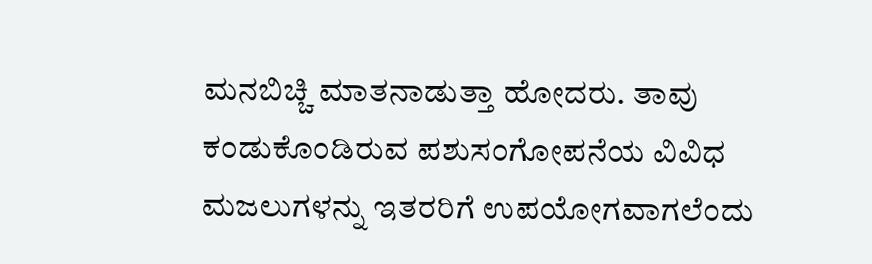ಮನಬಿಚ್ಚಿ ಮಾತನಾಡುತ್ತಾ ಹೋದರು. ತಾವು ಕಂಡುಕೊಂಡಿರುವ ಪಶುಸಂಗೋಪನೆಯ ವಿವಿಧ ಮಜಲುಗಳನ್ನು ಇತರರಿಗೆ ಉಪಯೋಗವಾಗಲೆಂದು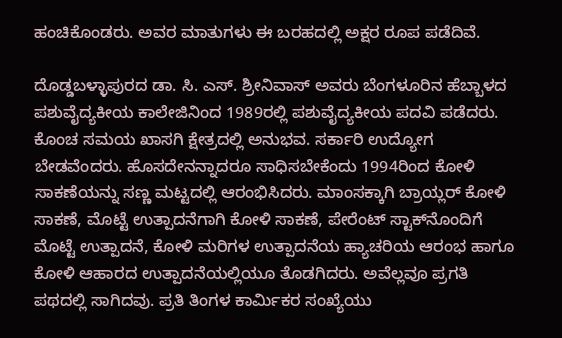ಹಂಚಿಕೊಂಡರು. ಅವರ ಮಾತುಗಳು ಈ ಬರಹದಲ್ಲಿ ಅಕ್ಷರ ರೂಪ ಪಡೆದಿವೆ.

ದೊಡ್ಡಬಳ್ಳಾಪುರದ ಡಾ. ಸಿ. ಎಸ್. ಶ್ರೀನಿವಾಸ್ ಅವರು ಬೆಂಗಳೂರಿನ ಹೆಬ್ಬಾಳದ ಪಶುವೈದ್ಯಕೀಯ ಕಾಲೇಜಿನಿಂದ 1989ರಲ್ಲಿ ಪಶುವೈದ್ಯಕೀಯ ಪದವಿ ಪಡೆದರು. ಕೊಂಚ ಸಮಯ ಖಾಸಗಿ ಕ್ಷೇತ್ರದಲ್ಲಿ ಅನುಭವ. ಸರ್ಕಾರಿ ಉದ್ಯೋಗ ಬೇಡವೆಂದರು. ಹೊಸದೇನನ್ನಾದರೂ ಸಾಧಿಸಬೇಕೆಂದು 1994ರಿಂದ ಕೋಳಿ ಸಾಕಣೆಯನ್ನು ಸಣ್ಣ ಮಟ್ಟದಲ್ಲಿ ಆರಂಭಿಸಿದರು. ಮಾಂಸಕ್ಕಾಗಿ ಬ್ರಾಯ್ಲರ್ ಕೋಳಿ ಸಾಕಣೆ, ಮೊಟ್ಟೆ ಉತ್ಪಾದನೆಗಾಗಿ ಕೋಳಿ ಸಾಕಣೆ, ಪೇರೆಂಟ್ ಸ್ಟಾಕ್‍ನೊಂದಿಗೆ ಮೊಟ್ಟೆ ಉತ್ಪಾದನೆ, ಕೋಳಿ ಮರಿಗಳ ಉತ್ಪಾದನೆಯ ಹ್ಯಾಚರಿಯ ಆರಂಭ ಹಾಗೂ ಕೋಳಿ ಆಹಾರದ ಉತ್ಪಾದನೆಯಲ್ಲಿಯೂ ತೊಡಗಿದರು. ಅವೆಲ್ಲವೂ ಪ್ರಗತಿ ಪಥದಲ್ಲಿ ಸಾಗಿದವು. ಪ್ರತಿ ತಿಂಗಳ ಕಾರ್ಮಿಕರ ಸಂಖ್ಯೆಯು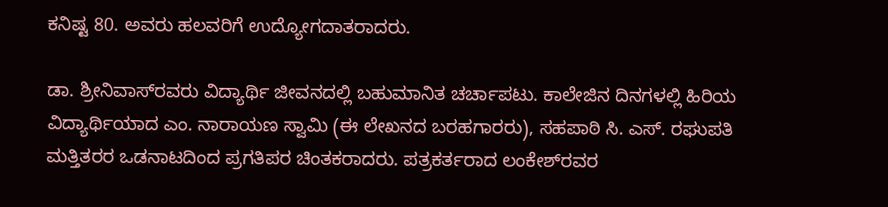ಕನಿಷ್ಟ 80. ಅವರು ಹಲವರಿಗೆ ಉದ್ಯೋಗದಾತರಾದರು.

ಡಾ. ಶ್ರೀನಿವಾಸ್‍ರವರು ವಿದ್ಯಾರ್ಥಿ ಜೀವನದಲ್ಲಿ ಬಹುಮಾನಿತ ಚರ್ಚಾಪಟು. ಕಾಲೇಜಿನ ದಿನಗಳಲ್ಲಿ ಹಿರಿಯ ವಿದ್ಯಾರ್ಥಿಯಾದ ಎಂ. ನಾರಾಯಣ ಸ್ವಾಮಿ (ಈ ಲೇಖನದ ಬರಹಗಾರರು), ಸಹಪಾಠಿ ಸಿ. ಎಸ್. ರಘುಪತಿ ಮತ್ತಿತರರ ಒಡನಾಟದಿಂದ ಪ್ರಗತಿಪರ ಚಿಂತಕರಾದರು. ಪತ್ರಕರ್ತರಾದ ಲಂಕೇಶ್‍ರವರ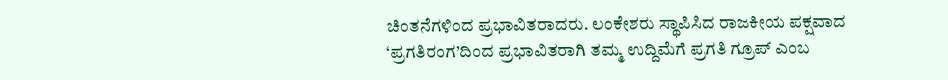ಚಿಂತನೆಗಳಿಂದ ಪ್ರಭಾವಿತರಾದರು. ಲಂಕೇಶರು ಸ್ಥಾಪಿಸಿದ ರಾಜಕೀಯ ಪಕ್ಷವಾದ ‘ಪ್ರಗತಿರಂಗ’ದಿಂದ ಪ್ರಭಾವಿತರಾಗಿ ತಮ್ಮ ಉದ್ದಿಮೆಗೆ ಪ್ರಗತಿ ಗ್ರೂಪ್ ಎಂಬ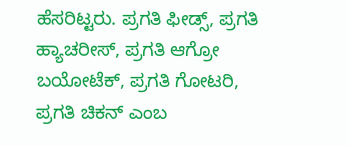ಹೆಸರಿಟ್ಟರು. ಪ್ರಗತಿ ಫೀಡ್ಸ್, ಪ್ರಗತಿ ಹ್ಯಾಚರೀಸ್, ಪ್ರಗತಿ ಆಗ್ರೋ ಬಯೋಟೆಕ್, ಪ್ರಗತಿ ಗೋಟರಿ, ಪ್ರಗತಿ ಚಿಕನ್ ಎಂಬ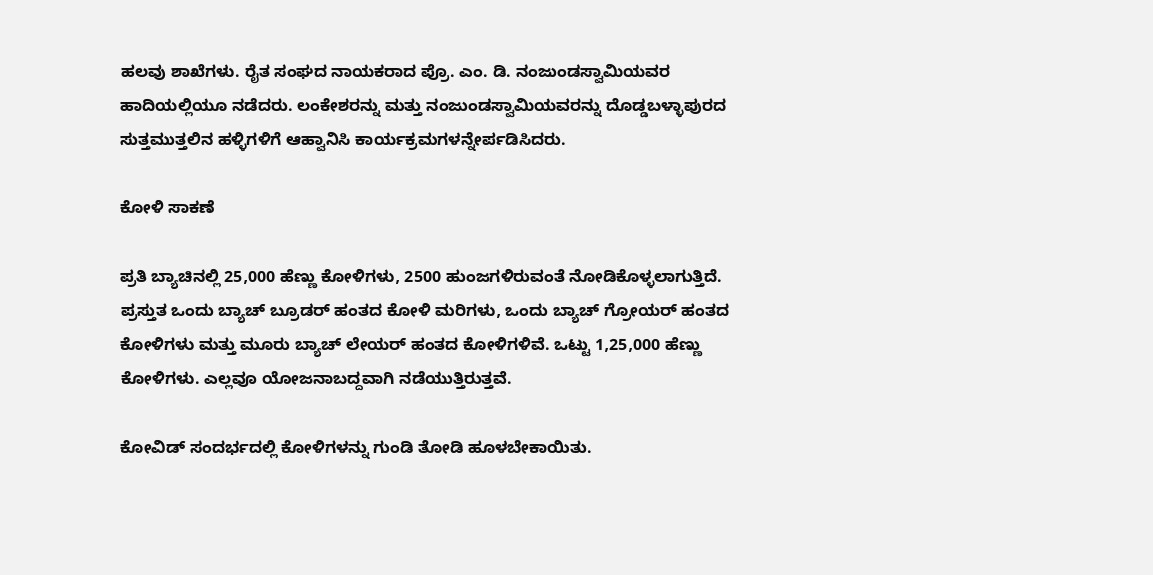ಹಲವು ಶಾಖೆಗಳು. ರೈತ ಸಂಘದ ನಾಯಕರಾದ ಪ್ರೊ. ಎಂ. ಡಿ. ನಂಜುಂಡಸ್ವಾಮಿಯವರ ಹಾದಿಯಲ್ಲಿಯೂ ನಡೆದರು. ಲಂಕೇಶರನ್ನು ಮತ್ತು ನಂಜುಂಡಸ್ವಾಮಿಯವರನ್ನು ದೊಡ್ಡಬಳ್ಳಾಪುರದ ಸುತ್ತಮುತ್ತಲಿನ ಹಳ್ಳಿಗಳಿಗೆ ಆಹ್ವಾನಿಸಿ ಕಾರ್ಯಕ್ರಮಗಳನ್ನೇರ್ಪಡಿಸಿದರು.

ಕೋಳಿ ಸಾಕಣೆ

ಪ್ರತಿ ಬ್ಯಾಚಿನಲ್ಲಿ 25,000 ಹೆಣ್ಣು ಕೋಳಿಗಳು, 2500 ಹುಂಜಗಳಿರುವಂತೆ ನೋಡಿಕೊಳ್ಳಲಾಗುತ್ತಿದೆ. ಪ್ರಸ್ತುತ ಒಂದು ಬ್ಯಾಚ್ ಬ್ರೂಡರ್ ಹಂತದ ಕೋಳಿ ಮರಿಗಳು, ಒಂದು ಬ್ಯಾಚ್ ಗ್ರೋಯರ್ ಹಂತದ ಕೋಳಿಗಳು ಮತ್ತು ಮೂರು ಬ್ಯಾಚ್ ಲೇಯರ್ ಹಂತದ ಕೋಳಿಗಳಿವೆ. ಒಟ್ಟು 1,25,000 ಹೆಣ್ಣು ಕೋಳಿಗಳು. ಎಲ್ಲವೂ ಯೋಜನಾಬದ್ದವಾಗಿ ನಡೆಯುತ್ತಿರುತ್ತವೆ.

ಕೋವಿಡ್ ಸಂದರ್ಭದಲ್ಲಿ ಕೋಳಿಗಳನ್ನು ಗುಂಡಿ ತೋಡಿ ಹೂಳಬೇಕಾಯಿತು.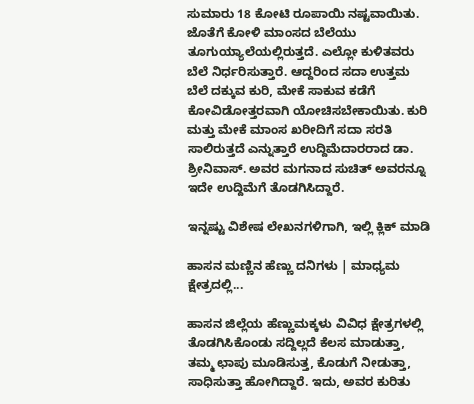ಸುಮಾರು 18 ಕೋಟಿ ರೂಪಾಯಿ ನಷ್ಟವಾಯಿತು. ಜೊತೆಗೆ ಕೋಳಿ ಮಾಂಸದ ಬೆಲೆಯು ತೂಗುಯ್ಯಾಲೆಯಲ್ಲಿರುತ್ತದೆ. ಎಲ್ಲೋ ಕುಳಿತವರು ಬೆಲೆ ನಿರ್ಧರಿಸುತ್ತಾರೆ. ಆದ್ದರಿಂದ ಸದಾ ಉತ್ತಮ ಬೆಲೆ ದಕ್ಕುವ ಕುರಿ, ಮೇಕೆ ಸಾಕುವ ಕಡೆಗೆ ಕೋವಿಡೋತ್ತರವಾಗಿ ಯೋಚಿಸಬೇಕಾಯಿತು. ಕುರಿ ಮತ್ತು ಮೇಕೆ ಮಾಂಸ ಖರೀದಿಗೆ ಸದಾ ಸರತಿ ಸಾಲಿರುತ್ತದೆ ಎನ್ನುತ್ತಾರೆ ಉದ್ದಿಮೆದಾರರಾದ ಡಾ. ಶ್ರೀನಿವಾಸ್. ಅವರ ಮಗನಾದ ಸುಚಿತ್ ಅವರನ್ನೂ ಇದೇ ಉದ್ದಿಮೆಗೆ ತೊಡಗಿಸಿದ್ದಾರೆ.

ಇನ್ನಷ್ಟು ವಿಶೇಷ ಲೇಖನಗಳಿಗಾಗಿ, ಇಲ್ಲಿ ಕ್ಲಿಕ್ ಮಾಡಿ

ಹಾಸನ ಮಣ್ಣಿನ ಹೆಣ್ಣು ದನಿಗಳು | ಮಾಧ್ಯಮ ಕ್ಷೇತ್ರದಲ್ಲಿ...

ಹಾಸನ ಜಿಲ್ಲೆಯ ಹೆಣ್ಣುಮಕ್ಕಳು ವಿವಿಧ ಕ್ಷೇತ್ರಗಳಲ್ಲಿ ತೊಡಗಿಸಿಕೊಂಡು ಸದ್ದಿಲ್ಲದೆ ಕೆಲಸ ಮಾಡುತ್ತಾ, ತಮ್ಮ ಛಾಪು ಮೂಡಿಸುತ್ತ, ಕೊಡುಗೆ ನೀಡುತ್ತಾ, ಸಾಧಿಸುತ್ತಾ ಹೋಗಿದ್ದಾರೆ. ಇದು, ಅವರ ಕುರಿತು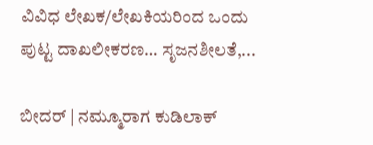ವಿವಿಧ ಲೇಖಕ/ಲೇಖಕಿಯರಿಂದ ಒಂದು ಪುಟ್ಟ ದಾಖಲೀಕರಣ… ಸೃಜನಶೀಲತೆ,...

ಬೀದರ್ | ನಮ್ಮೂರಾಗ ಕುಡಿಲಾಕ್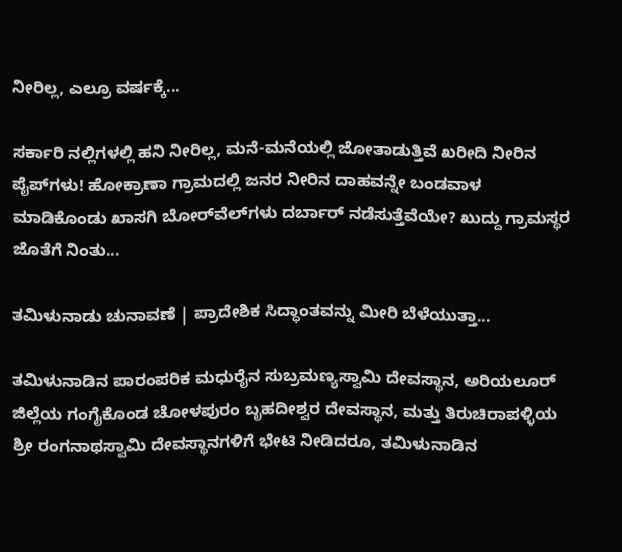ನೀರಿಲ್ಲ, ಎಲ್ರೂ ವರ್ಷಕ್ಕೆ...

ಸರ್ಕಾರಿ ನಲ್ಲಿಗಳಲ್ಲಿ ಹನಿ ನೀರಿಲ್ಲ, ಮನೆ-ಮನೆಯಲ್ಲಿ ಜೋತಾಡುತ್ತಿವೆ ಖರೀದಿ ನೀರಿನ ಪೈಪ್‌ಗಳು! ಹೋಕ್ರಾಣಾ ಗ್ರಾಮದಲ್ಲಿ ಜನರ ನೀರಿನ ದಾಹವನ್ನೇ ಬಂಡವಾಳ ಮಾಡಿಕೊಂಡು ಖಾಸಗಿ ಬೋರ್‌ವೆಲ್‌ಗಳು ದರ್ಬಾರ್‌ ನಡೆಸುತ್ತೆವೆಯೇ? ಖುದ್ದು ಗ್ರಾಮಸ್ಥರ ಜೊತೆಗೆ ನಿಂತು...

ತಮಿಳುನಾಡು ಚುನಾವಣೆ | ಪ್ರಾದೇಶಿಕ ಸಿದ್ಧಾಂತವನ್ನು ಮೀರಿ ಬೆಳೆಯುತ್ತಾ...

ತಮಿಳುನಾಡಿನ ಪಾರಂಪರಿಕ ಮಧುರೈನ ಸುಬ್ರಮಣ್ಯಸ್ವಾಮಿ ದೇವಸ್ಥಾನ, ಅರಿಯಲೂರ್ ಜಿಲ್ಲೆಯ ಗಂಗೈಕೊಂಡ ಚೋಳಪುರಂ ಬೃಹದೀಶ್ವರ ದೇವಸ್ಥಾನ, ಮತ್ತು ತಿರುಚಿರಾಪಳ್ಳಿಯ ಶ್ರೀ ರಂಗನಾಥಸ್ವಾಮಿ ದೇವಸ್ಥಾನಗಳಿಗೆ ಭೇಟಿ ನೀಡಿದರೂ, ತಮಿಳುನಾಡಿನ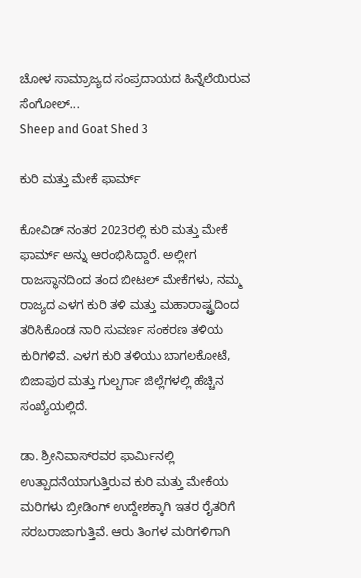ಚೋಳ ಸಾಮ್ರಾಜ್ಯದ ಸಂಪ್ರದಾಯದ ಹಿನ್ನೆಲೆಯಿರುವ ಸೆಂಗೋಲ್...
Sheep and Goat Shed 3

ಕುರಿ ಮತ್ತು ಮೇಕೆ ಫಾರ್ಮ್

ಕೋವಿಡ್ ನಂತರ 2023ರಲ್ಲಿ ಕುರಿ ಮತ್ತು ಮೇಕೆ ಫಾರ್ಮ್ ಅನ್ನು ಆರಂಭಿಸಿದ್ದಾರೆ. ಅಲ್ಲೀಗ ರಾಜಸ್ಥಾನದಿಂದ ತಂದ ಬೀಟಲ್ ಮೇಕೆಗಳು, ನಮ್ಮ ರಾಜ್ಯದ ಎಳಗ ಕುರಿ ತಳಿ ಮತ್ತು ಮಹಾರಾಷ್ಟ್ರದಿಂದ ತರಿಸಿಕೊಂಡ ನಾರಿ ಸುವರ್ಣ ಸಂಕರಣ ತಳಿಯ ಕುರಿಗಳಿವೆ. ಎಳಗ ಕುರಿ ತಳಿಯು ಬಾಗಲಕೋಟೆ, ಬಿಜಾಪುರ ಮತ್ತು ಗುಲ್ಬರ್ಗಾ ಜಿಲ್ಲೆಗಳಲ್ಲಿ ಹೆಚ್ಚಿನ ಸಂಖ್ಯೆಯಲ್ಲಿದೆ.

ಡಾ. ಶ್ರೀನಿವಾಸ್‍ರವರ ಫಾರ್ಮಿನಲ್ಲಿ ಉತ್ಪಾದನೆಯಾಗುತ್ತಿರುವ ಕುರಿ ಮತ್ತು ಮೇಕೆಯ ಮರಿಗಳು ಬ್ರೀಡಿಂಗ್ ಉದ್ದೇಶಕ್ಕಾಗಿ ಇತರ ರೈತರಿಗೆ ಸರಬರಾಜಾಗುತ್ತಿವೆ. ಆರು ತಿಂಗಳ ಮರಿಗಳಿಗಾಗಿ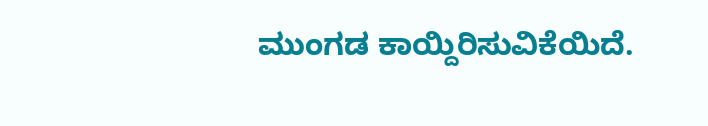ಮುಂಗಡ ಕಾಯ್ದಿರಿಸುವಿಕೆಯಿದೆ.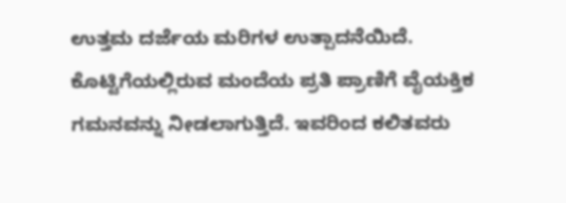ಉತ್ತಮ ದರ್ಜೆಯ ಮರಿಗಳ ಉತ್ಪಾದನೆಯಿದೆ. ಕೊಟ್ಟಿಗೆಯಲ್ಲಿರುವ ಮಂದೆಯ ಪ್ರತಿ ಪ್ರಾಣಿಗೆ ವೈಯಕ್ತಿಕ ಗಮನವನ್ನು ನೀಡಲಾಗುತ್ತಿದೆ. ಇವರಿಂದ ಕಲಿತವರು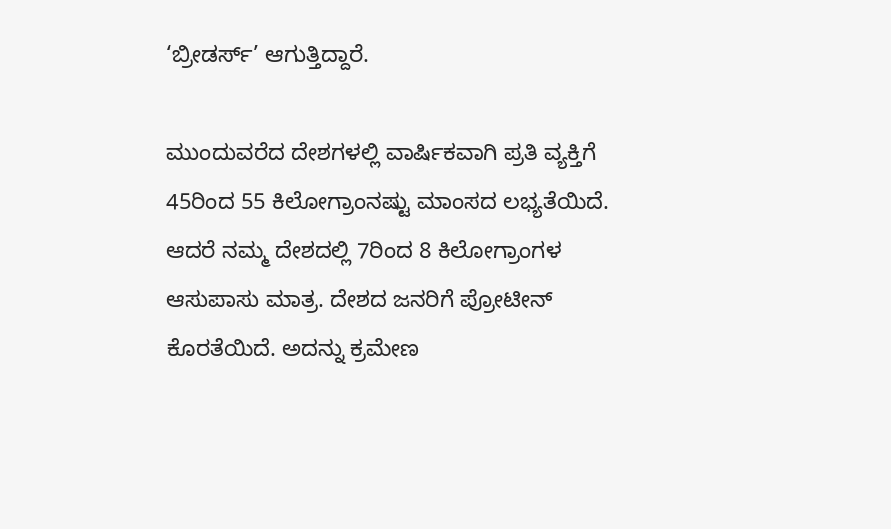‘ಬ್ರೀಡರ್ಸ್’ ಆಗುತ್ತಿದ್ದಾರೆ.

ಮುಂದುವರೆದ ದೇಶಗಳಲ್ಲಿ ವಾರ್ಷಿಕವಾಗಿ ಪ್ರತಿ ವ್ಯಕ್ತಿಗೆ 45ರಿಂದ 55 ಕಿಲೋಗ್ರಾಂನಷ್ಟು ಮಾಂಸದ ಲಭ್ಯತೆಯಿದೆ. ಆದರೆ ನಮ್ಮ ದೇಶದಲ್ಲಿ 7ರಿಂದ 8 ಕಿಲೋಗ್ರಾಂಗಳ ಆಸುಪಾಸು ಮಾತ್ರ. ದೇಶದ ಜನರಿಗೆ ಪ್ರೋಟೀನ್ ಕೊರತೆಯಿದೆ. ಅದನ್ನು ಕ್ರಮೇಣ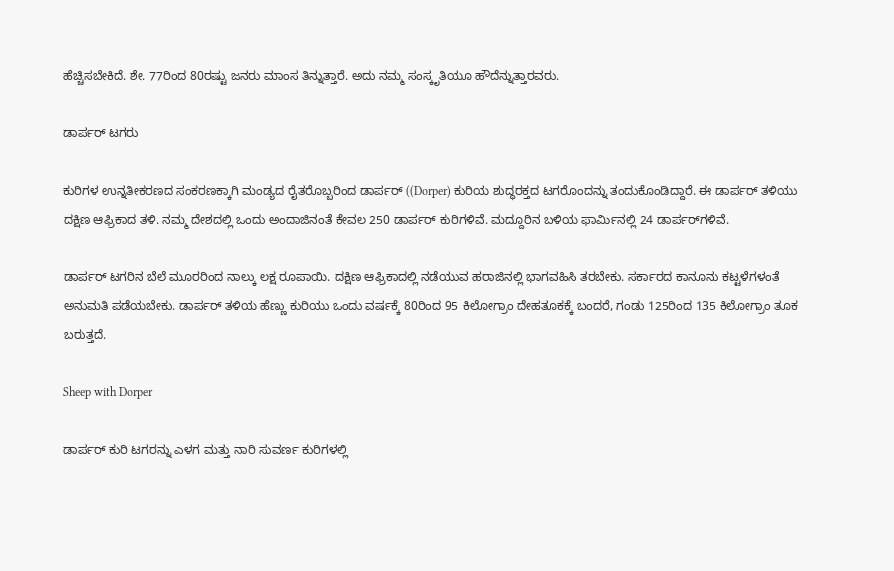ಹೆಚ್ಚಿಸಬೇಕಿದೆ. ಶೇ. 77ರಿಂದ 80ರಷ್ಟು ಜನರು ಮಾಂಸ ತಿನ್ನುತ್ತಾರೆ. ಅದು ನಮ್ಮ ಸಂಸ್ಕೃತಿಯೂ ಹೌದೆನ್ನುತ್ತಾರವರು.

ಡಾರ್ಪರ್ ಟಗರು

ಕುರಿಗಳ ಉನ್ನತೀಕರಣದ ಸಂಕರಣಕ್ಕಾಗಿ ಮಂಡ್ಯದ ರೈತರೊಬ್ಬರಿಂದ ಡಾರ್ಪರ್ ((Dorper) ಕುರಿಯ ಶುದ್ಧರಕ್ತದ ಟಗರೊಂದನ್ನು ತಂದುಕೊಂಡಿದ್ದಾರೆ. ಈ ಡಾರ್ಪರ್ ತಳಿಯು ದಕ್ಷಿಣ ಆಫ್ರಿಕಾದ ತಳಿ. ನಮ್ಮ ದೇಶದಲ್ಲಿ ಒಂದು ಅಂದಾಜಿನಂತೆ ಕೇವಲ 250 ಡಾರ್ಪರ್ ಕುರಿಗಳಿವೆ. ಮದ್ದೂರಿನ ಬಳಿಯ ಫಾರ್ಮಿನಲ್ಲಿ 24 ಡಾರ್ಪರ್‌ಗಳಿವೆ.

ಡಾರ್ಪರ್ ಟಗರಿನ ಬೆಲೆ ಮೂರರಿಂದ ನಾಲ್ಕು ಲಕ್ಷ ರೂಪಾಯಿ. ದಕ್ಷಿಣ ಆಫ್ರಿಕಾದಲ್ಲಿ ನಡೆಯುವ ಹರಾಜಿನಲ್ಲಿ ಭಾಗವಹಿಸಿ ತರಬೇಕು. ಸರ್ಕಾರದ ಕಾನೂನು ಕಟ್ಟಳೆಗಳಂತೆ ಅನುಮತಿ ಪಡೆಯಬೇಕು. ಡಾರ್ಪರ್ ತಳಿಯ ಹೆಣ್ಣು ಕುರಿಯು ಒಂದು ವರ್ಷಕ್ಕೆ 80ರಿಂದ 95 ಕಿಲೋಗ್ರಾಂ ದೇಹತೂಕಕ್ಕೆ ಬಂದರೆ, ಗಂಡು 125ರಿಂದ 135 ಕಿಲೋಗ್ರಾಂ ತೂಕ ಬರುತ್ತದೆ.

Sheep with Dorper

ಡಾರ್ಪರ್ ಕುರಿ ಟಗರನ್ನು ಎಳಗ ಮತ್ತು ನಾರಿ ಸುವರ್ಣ ಕುರಿಗಳಲ್ಲಿ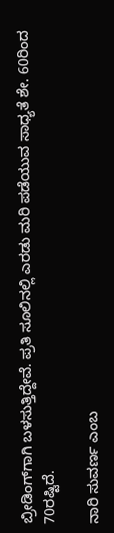ಬ್ರೀಡಿಂಗ್‍ಗಾಗಿ ಬಳಸುತ್ತಿದ್ದೇವೆ. ಪ್ರತಿ ಸೂಲಿನಲ್ಲಿ ಎರಡು ಮರಿ ಪಡೆಯುವ ಸಾಧ್ಯತೆ ಶೇ. 60ರಿಂದ 70ರಷ್ಟಿದೆ.

ನಾರಿ ಸುವರ್ಣ ಎಂಬ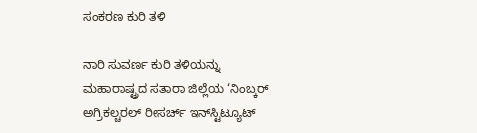ಸಂಕರಣ ಕುರಿ ತಳಿ

ನಾರಿ ಸುವರ್ಣ ಕುರಿ ತಳಿಯನ್ನು ಮಹಾರಾಷ್ಟ್ರದ ಸತಾರಾ ಜಿಲ್ಲೆಯ ‘ನಿಂಬ್ಕರ್ ಅಗ್ರಿಕಲ್ಚರಲ್ ರೀಸರ್ಚ್ ಇನ್‍ಸ್ಟಿಟ್ಯೂಟ್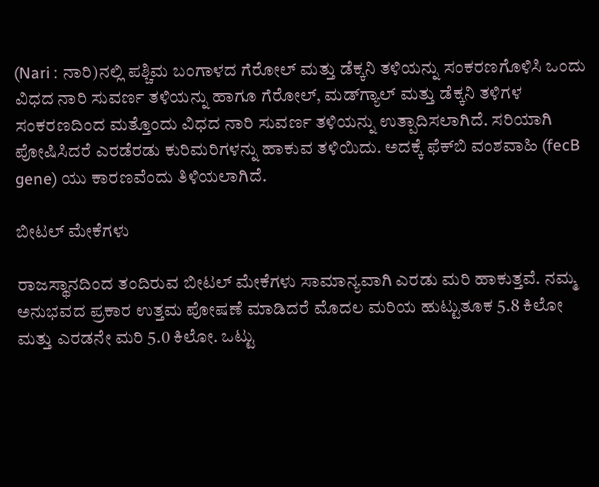(Nari : ನಾರಿ)ನಲ್ಲಿ ಪಶ್ಚಿಮ ಬಂಗಾಳದ ಗೆರೋಲ್ ಮತ್ತು ಡೆಕ್ಕನಿ ತಳಿಯನ್ನು ಸಂಕರಣಗೊಳಿಸಿ ಒಂದು ವಿಧದ ನಾರಿ ಸುವರ್ಣ ತಳಿಯನ್ನು ಹಾಗೂ ಗೆರೋಲ್, ಮಡ್‍ಗ್ಯಾಲ್ ಮತ್ತು ಡೆಕ್ಕನಿ ತಳಿಗಳ ಸಂಕರಣದಿಂದ ಮತ್ತೊಂದು ವಿಧದ ನಾರಿ ಸುವರ್ಣ ತಳಿಯನ್ನು ಉತ್ಪಾದಿಸಲಾಗಿದೆ. ಸರಿಯಾಗಿ ಪೋಷಿಸಿದರೆ ಎರಡೆರಡು ಕುರಿಮರಿಗಳನ್ನು ಹಾಕುವ ತಳಿಯಿದು. ಅದಕ್ಕೆ ಫೆಕ್‍ಬಿ ವಂಶವಾಹಿ (fecB gene) ಯು ಕಾರಣವೆಂದು ತಿಳಿಯಲಾಗಿದೆ.

ಬೀಟಲ್ ಮೇಕೆಗಳು

ರಾಜಸ್ಥಾನದಿಂದ ತಂದಿರುವ ಬೀಟಲ್ ಮೇಕೆಗಳು ಸಾಮಾನ್ಯವಾಗಿ ಎರಡು ಮರಿ ಹಾಕುತ್ತವೆ. ನಮ್ಮ ಅನುಭವದ ಪ್ರಕಾರ ಉತ್ತಮ ಪೋಷಣೆ ಮಾಡಿದರೆ ಮೊದಲ ಮರಿಯ ಹುಟ್ಟುತೂಕ 5.8 ಕಿಲೋ ಮತ್ತು ಎರಡನೇ ಮರಿ 5.0 ಕಿಲೋ. ಒಟ್ಟು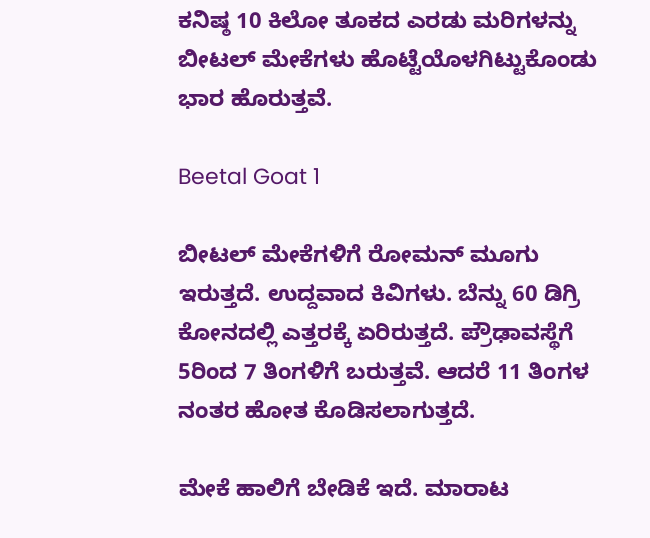ಕನಿಷ್ಠ 10 ಕಿಲೋ ತೂಕದ ಎರಡು ಮರಿಗಳನ್ನು ಬೀಟಲ್ ಮೇಕೆಗಳು ಹೊಟ್ಟೆಯೊಳಗಿಟ್ಟುಕೊಂಡು ಭಾರ ಹೊರುತ್ತವೆ.

Beetal Goat 1

ಬೀಟಲ್ ಮೇಕೆಗಳಿಗೆ ರೋಮನ್ ಮೂಗು ಇರುತ್ತದೆ. ಉದ್ದವಾದ ಕಿವಿಗಳು. ಬೆನ್ನು 60 ಡಿಗ್ರಿ ಕೋನದಲ್ಲಿ ಎತ್ತರಕ್ಕೆ ಏರಿರುತ್ತದೆ. ಪ್ರೌಢಾವಸ್ಥೆಗೆ 5ರಿಂದ 7 ತಿಂಗಳಿಗೆ ಬರುತ್ತವೆ. ಆದರೆ 11 ತಿಂಗಳ ನಂತರ ಹೋತ ಕೊಡಿಸಲಾಗುತ್ತದೆ.

ಮೇಕೆ ಹಾಲಿಗೆ ಬೇಡಿಕೆ ಇದೆ. ಮಾರಾಟ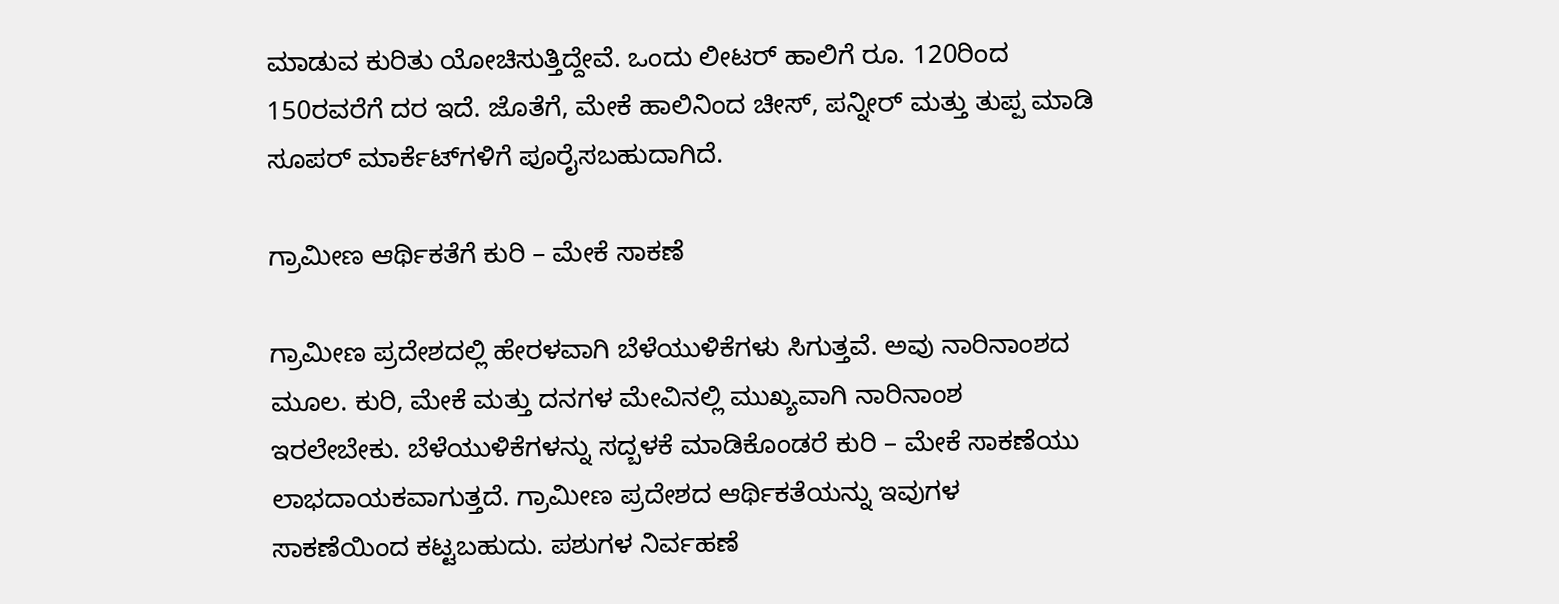ಮಾಡುವ ಕುರಿತು ಯೋಚಿಸುತ್ತಿದ್ದೇವೆ. ಒಂದು ಲೀಟರ್ ಹಾಲಿಗೆ ರೂ. 120ರಿಂದ 150ರವರೆಗೆ ದರ ಇದೆ. ಜೊತೆಗೆ, ಮೇಕೆ ಹಾಲಿನಿಂದ ಚೀಸ್, ಪನ್ನೀರ್ ಮತ್ತು ತುಪ್ಪ ಮಾಡಿ ಸೂಪರ್ ಮಾರ್ಕೆಟ್‍ಗಳಿಗೆ ಪೂರೈಸಬಹುದಾಗಿದೆ.

ಗ್ರಾಮೀಣ ಆರ್ಥಿಕತೆಗೆ ಕುರಿ – ಮೇಕೆ ಸಾಕಣೆ

ಗ್ರಾಮೀಣ ಪ್ರದೇಶದಲ್ಲಿ ಹೇರಳವಾಗಿ ಬೆಳೆಯುಳಿಕೆಗಳು ಸಿಗುತ್ತವೆ. ಅವು ನಾರಿನಾಂಶದ ಮೂಲ. ಕುರಿ, ಮೇಕೆ ಮತ್ತು ದನಗಳ ಮೇವಿನಲ್ಲಿ ಮುಖ್ಯವಾಗಿ ನಾರಿನಾಂಶ ಇರಲೇಬೇಕು. ಬೆಳೆಯುಳಿಕೆಗಳನ್ನು ಸದ್ಬಳಕೆ ಮಾಡಿಕೊಂಡರೆ ಕುರಿ – ಮೇಕೆ ಸಾಕಣೆಯು ಲಾಭದಾಯಕವಾಗುತ್ತದೆ. ಗ್ರಾಮೀಣ ಪ್ರದೇಶದ ಆರ್ಥಿಕತೆಯನ್ನು ಇವುಗಳ ಸಾಕಣೆಯಿಂದ ಕಟ್ಟಬಹುದು. ಪಶುಗಳ ನಿರ್ವಹಣೆ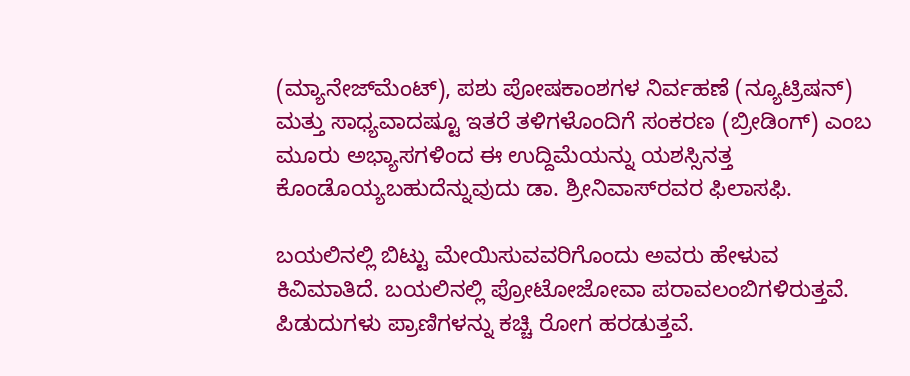(ಮ್ಯಾನೇಜ್‍ಮೆಂಟ್), ಪಶು ಪೋಷಕಾಂಶಗಳ ನಿರ್ವಹಣೆ (ನ್ಯೂಟ್ರಿಷನ್) ಮತ್ತು ಸಾಧ್ಯವಾದಷ್ಟೂ ಇತರೆ ತಳಿಗಳೊಂದಿಗೆ ಸಂಕರಣ (ಬ್ರೀಡಿಂಗ್) ಎಂಬ ಮೂರು ಅಭ್ಯಾಸಗಳಿಂದ ಈ ಉದ್ದಿಮೆಯನ್ನು ಯಶಸ್ಸಿನತ್ತ ಕೊಂಡೊಯ್ಯಬಹುದೆನ್ನುವುದು ಡಾ. ಶ್ರೀನಿವಾಸ್‍ರವರ ಫಿಲಾಸಫಿ.

ಬಯಲಿನಲ್ಲಿ ಬಿಟ್ಟು ಮೇಯಿಸುವವರಿಗೊಂದು ಅವರು ಹೇಳುವ ಕಿವಿಮಾತಿದೆ. ಬಯಲಿನಲ್ಲಿ ಪ್ರೋಟೋಜೋವಾ ಪರಾವಲಂಬಿಗಳಿರುತ್ತವೆ. ಪಿಡುದುಗಳು ಪ್ರಾಣಿಗಳನ್ನು ಕಚ್ಚಿ ರೋಗ ಹರಡುತ್ತವೆ.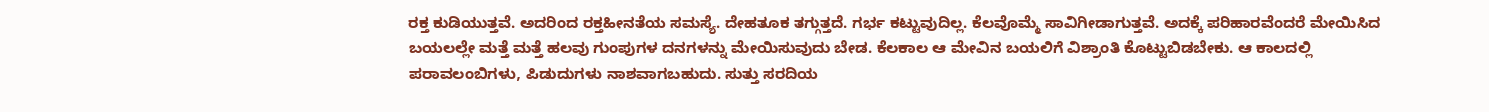ರಕ್ತ ಕುಡಿಯುತ್ತವೆ. ಅದರಿಂದ ರಕ್ತಹೀನತೆಯ ಸಮಸ್ಯೆ. ದೇಹತೂಕ ತಗ್ಗುತ್ತದೆ. ಗರ್ಭ ಕಟ್ಟುವುದಿಲ್ಲ. ಕೆಲವೊಮ್ಮೆ ಸಾವಿಗೀಡಾಗುತ್ತವೆ. ಅದಕ್ಕೆ ಪರಿಹಾರವೆಂದರೆ ಮೇಯಿಸಿದ ಬಯಲಲ್ಲೇ ಮತ್ತೆ ಮತ್ತೆ ಹಲವು ಗುಂಪುಗಳ ದನಗಳನ್ನು ಮೇಯಿಸುವುದು ಬೇಡ. ಕೆಲಕಾಲ ಆ ಮೇವಿನ ಬಯಲಿಗೆ ವಿಶ್ರಾಂತಿ ಕೊಟ್ಟುಬಿಡಬೇಕು. ಆ ಕಾಲದಲ್ಲಿ ಪರಾವಲಂಬಿಗಳು, ಪಿಡುದುಗಳು ನಾಶವಾಗಬಹುದು. ಸುತ್ತು ಸರದಿಯ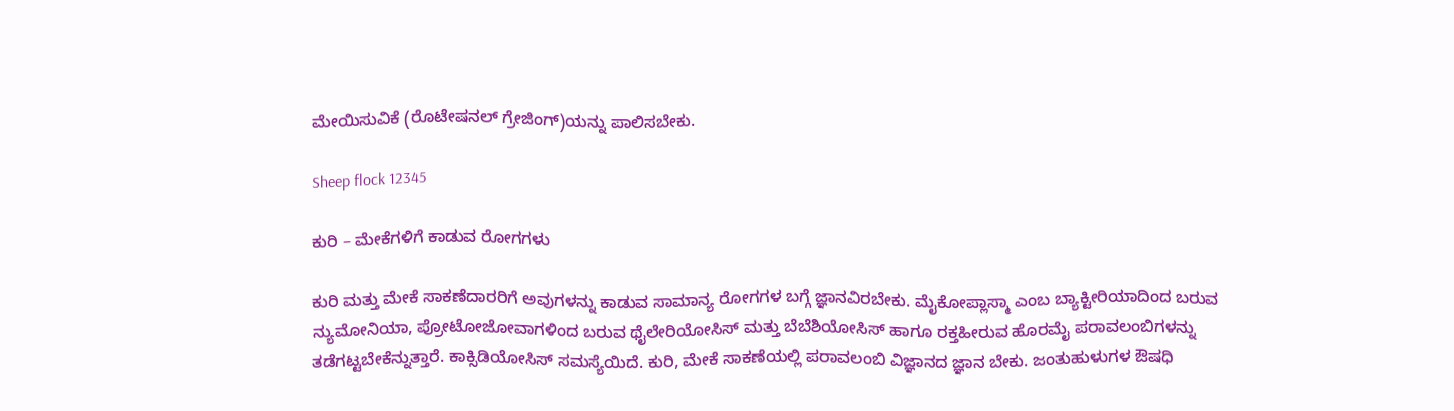ಮೇಯಿಸುವಿಕೆ (ರೊಟೇಷನಲ್ ಗ್ರೇಜಿಂಗ್)ಯನ್ನು ಪಾಲಿಸಬೇಕು.

Sheep flock 12345

ಕುರಿ – ಮೇಕೆಗಳಿಗೆ ಕಾಡುವ ರೋಗಗಳು

ಕುರಿ ಮತ್ತು ಮೇಕೆ ಸಾಕಣೆದಾರರಿಗೆ ಅವುಗಳನ್ನು ಕಾಡುವ ಸಾಮಾನ್ಯ ರೋಗಗಳ ಬಗ್ಗೆ ಜ್ಞಾನವಿರಬೇಕು. ಮೈಕೋಪ್ಲಾಸ್ಮಾ ಎಂಬ ಬ್ಯಾಕ್ಟೀರಿಯಾದಿಂದ ಬರುವ ನ್ಯುಮೋನಿಯಾ, ಪ್ರೋಟೋಜೋವಾಗಳಿಂದ ಬರುವ ಥೈಲೇರಿಯೋಸಿಸ್ ಮತ್ತು ಬೆಬೆಶಿಯೋಸಿಸ್ ಹಾಗೂ ರಕ್ತಹೀರುವ ಹೊರಮೈ ಪರಾವಲಂಬಿಗಳನ್ನು ತಡೆಗಟ್ಟಬೇಕೆನ್ನುತ್ತಾರೆ. ಕಾಕ್ಸಿಡಿಯೋಸಿಸ್ ಸಮಸ್ಯೆಯಿದೆ. ಕುರಿ, ಮೇಕೆ ಸಾಕಣೆಯಲ್ಲಿ ಪರಾವಲಂಬಿ ವಿಜ್ಞಾನದ ಜ್ಞಾನ ಬೇಕು. ಜಂತುಹುಳುಗಳ ಔಷಧಿ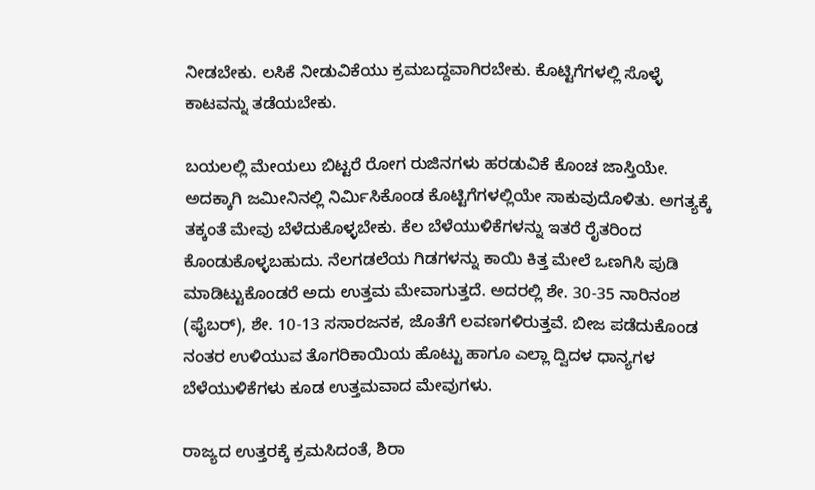ನೀಡಬೇಕು. ಲಸಿಕೆ ನೀಡುವಿಕೆಯು ಕ್ರಮಬದ್ದವಾಗಿರಬೇಕು. ಕೊಟ್ಟಿಗೆಗಳಲ್ಲಿ ಸೊಳ್ಳೆ ಕಾಟವನ್ನು ತಡೆಯಬೇಕು.

ಬಯಲಲ್ಲಿ ಮೇಯಲು ಬಿಟ್ಟರೆ ರೋಗ ರುಜಿನಗಳು ಹರಡುವಿಕೆ ಕೊಂಚ ಜಾಸ್ತಿಯೇ. ಅದಕ್ಕಾಗಿ ಜಮೀನಿನಲ್ಲಿ ನಿರ್ಮಿಸಿಕೊಂಡ ಕೊಟ್ಟಿಗೆಗಳಲ್ಲಿಯೇ ಸಾಕುವುದೊಳಿತು. ಅಗತ್ಯಕ್ಕೆ ತಕ್ಕಂತೆ ಮೇವು ಬೆಳೆದುಕೊಳ್ಳಬೇಕು. ಕೆಲ ಬೆಳೆಯುಳಿಕೆಗಳನ್ನು ಇತರೆ ರೈತರಿಂದ ಕೊಂಡುಕೊಳ್ಳಬಹುದು. ನೆಲಗಡಲೆಯ ಗಿಡಗಳನ್ನು ಕಾಯಿ ಕಿತ್ತ ಮೇಲೆ ಒಣಗಿಸಿ ಪುಡಿ ಮಾಡಿಟ್ಟುಕೊಂಡರೆ ಅದು ಉತ್ತಮ ಮೇವಾಗುತ್ತದೆ. ಅದರಲ್ಲಿ ಶೇ. 30-35 ನಾರಿನಂಶ (ಫೈಬರ್), ಶೇ. 10-13 ಸಸಾರಜನಕ, ಜೊತೆಗೆ ಲವಣಗಳಿರುತ್ತವೆ. ಬೀಜ ಪಡೆದುಕೊಂಡ ನಂತರ ಉಳಿಯುವ ತೊಗರಿಕಾಯಿಯ ಹೊಟ್ಟು ಹಾಗೂ ಎಲ್ಲಾ ದ್ವಿದಳ ಧಾನ್ಯಗಳ ಬೆಳೆಯುಳಿಕೆಗಳು ಕೂಡ ಉತ್ತಮವಾದ ಮೇವುಗಳು.

ರಾಜ್ಯದ ಉತ್ತರಕ್ಕೆ ಕ್ರಮಸಿದಂತೆ, ಶಿರಾ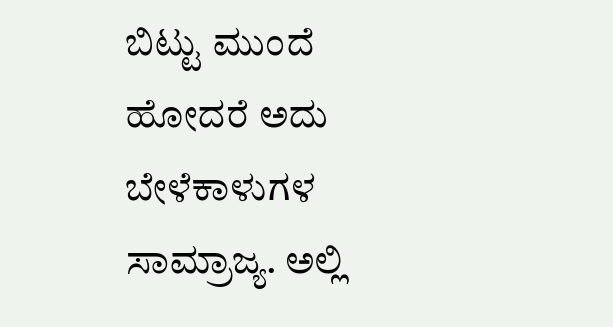ಬಿಟ್ಟು ಮುಂದೆ ಹೋದರೆ ಅದು ಬೇಳೆಕಾಳುಗಳ ಸಾಮ್ರಾಜ್ಯ. ಅಲ್ಲಿ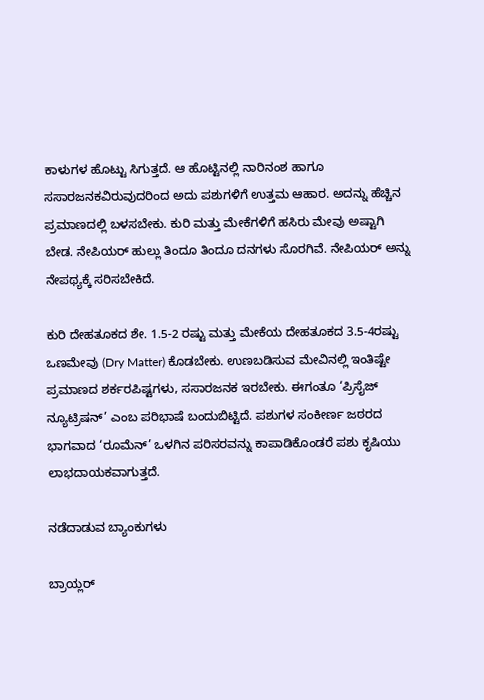ಕಾಳುಗಳ ಹೊಟ್ಟು ಸಿಗುತ್ತದೆ. ಆ ಹೊಟ್ಟಿನಲ್ಲಿ ನಾರಿನಂಶ ಹಾಗೂ ಸಸಾರಜನಕವಿರುವುದರಿಂದ ಅದು ಪಶುಗಳಿಗೆ ಉತ್ತಮ ಆಹಾರ. ಅದನ್ನು ಹೆಚ್ಚಿನ ಪ್ರಮಾಣದಲ್ಲಿ ಬಳಸಬೇಕು. ಕುರಿ ಮತ್ತು ಮೇಕೆಗಳಿಗೆ ಹಸಿರು ಮೇವು ಅಷ್ಟಾಗಿ ಬೇಡ. ನೇಪಿಯರ್ ಹುಲ್ಲು ತಿಂದೂ ತಿಂದೂ ದನಗಳು ಸೊರಗಿವೆ. ನೇಪಿಯರ್ ಅನ್ನು ನೇಪಥ್ಯಕ್ಕೆ ಸರಿಸಬೇಕಿದೆ.

ಕುರಿ ದೇಹತೂಕದ ಶೇ. 1.5-2 ರಷ್ಟು ಮತ್ತು ಮೇಕೆಯ ದೇಹತೂಕದ 3.5-4ರಷ್ಟು ಒಣಮೇವು (Dry Matter) ಕೊಡಬೇಕು. ಉಣಬಡಿಸುವ ಮೇವಿನಲ್ಲಿ ಇಂತಿಷ್ಟೇ ಪ್ರಮಾಣದ ಶರ್ಕರಪಿಷ್ಟಗಳು, ಸಸಾರಜನಕ ಇರಬೇಕು. ಈಗಂತೂ ‘ಪ್ರಿಸೈಜ್ ನ್ಯೂಟ್ರಿಷನ್’ ಎಂಬ ಪರಿಭಾಷೆ ಬಂದುಬಿಟ್ಟಿದೆ. ಪಶುಗಳ ಸಂಕೀರ್ಣ ಜಠರದ ಭಾಗವಾದ ‘ರೂಮೆನ್’ ಒಳಗಿನ ಪರಿಸರವನ್ನು ಕಾಪಾಡಿಕೊಂಡರೆ ಪಶು ಕೃಷಿಯು ಲಾಭದಾಯಕವಾಗುತ್ತದೆ.

ನಡೆದಾಡುವ ಬ್ಯಾಂಕುಗಳು

ಬ್ರಾಯ್ಲರ್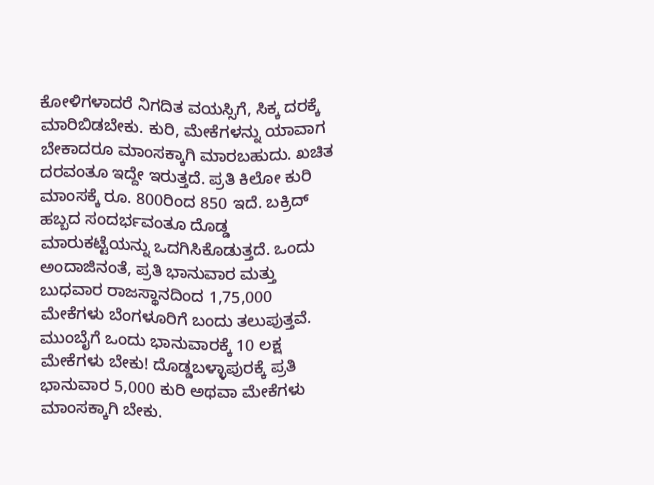ಕೋಳಿಗಳಾದರೆ ನಿಗದಿತ ವಯಸ್ಸಿಗೆ, ಸಿಕ್ಕ ದರಕ್ಕೆ ಮಾರಿಬಿಡಬೇಕು. ಕುರಿ, ಮೇಕೆಗಳನ್ನು ಯಾವಾಗ ಬೇಕಾದರೂ ಮಾಂಸಕ್ಕಾಗಿ ಮಾರಬಹುದು. ಖಚಿತ ದರವಂತೂ ಇದ್ದೇ ಇರುತ್ತದೆ. ಪ್ರತಿ ಕಿಲೋ ಕುರಿ ಮಾಂಸಕ್ಕೆ ರೂ. 800ರಿಂದ 850 ಇದೆ. ಬಕ್ರಿದ್ ಹಬ್ಬದ ಸಂದರ್ಭವಂತೂ ದೊಡ್ಡ ಮಾರುಕಟ್ಟೆಯನ್ನು ಒದಗಿಸಿಕೊಡುತ್ತದೆ. ಒಂದು ಅಂದಾಜಿನಂತೆ, ಪ್ರತಿ ಭಾನುವಾರ ಮತ್ತು ಬುಧವಾರ ರಾಜಸ್ಥಾನದಿಂದ 1,75,000 ಮೇಕೆಗಳು ಬೆಂಗಳೂರಿಗೆ ಬಂದು ತಲುಪುತ್ತವೆ. ಮುಂಬೈಗೆ ಒಂದು ಭಾನುವಾರಕ್ಕೆ 10 ಲಕ್ಷ ಮೇಕೆಗಳು ಬೇಕು! ದೊಡ್ಡಬಳ್ಳಾಪುರಕ್ಕೆ ಪ್ರತಿ ಭಾನುವಾರ 5,000 ಕುರಿ ಅಥವಾ ಮೇಕೆಗಳು ಮಾಂಸಕ್ಕಾಗಿ ಬೇಕು.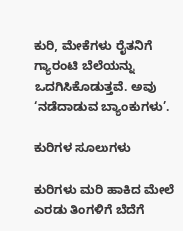ಕುರಿ, ಮೇಕೆಗಳು ರೈತನಿಗೆ ಗ್ಯಾರಂಟಿ ಬೆಲೆಯನ್ನು ಒದಗಿಸಿಕೊಡುತ್ತವೆ. ಅವು ‘ನಡೆದಾಡುವ ಬ್ಯಾಂಕುಗಳು’.

ಕುರಿಗಳ ಸೂಲುಗಳು

ಕುರಿಗಳು ಮರಿ ಹಾಕಿದ ಮೇಲೆ ಎರಡು ತಿಂಗಳಿಗೆ ಬೆದೆಗೆ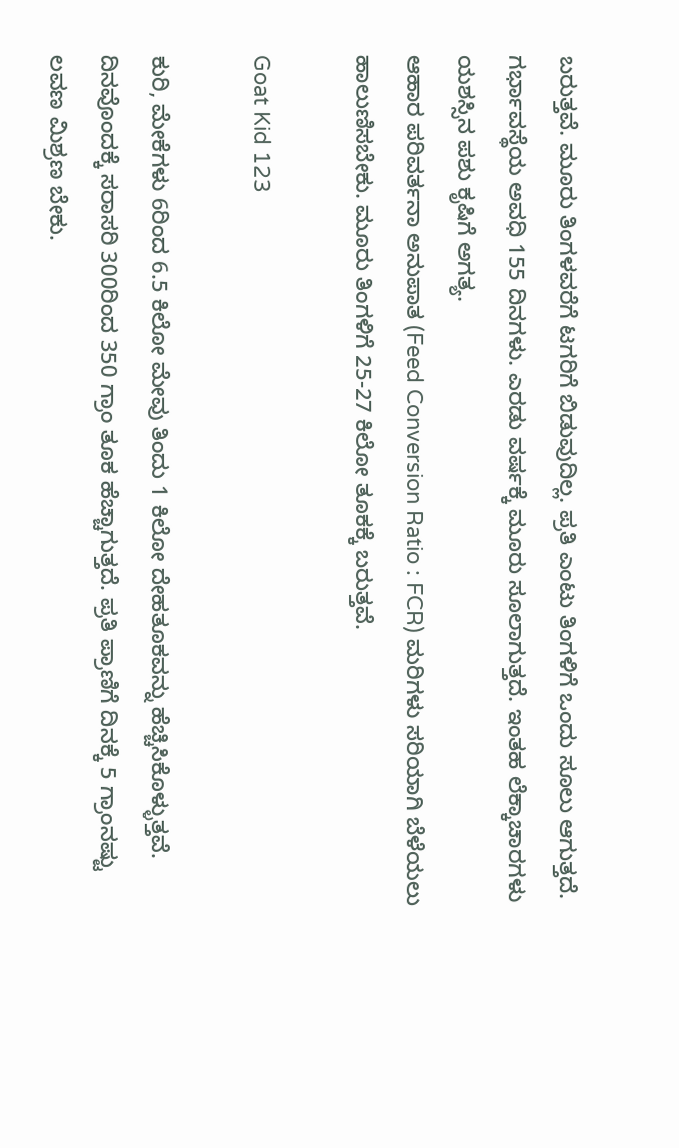ಬರುತ್ತವೆ. ಮೂರು ತಿಂಗಳವರೆಗೆ ಟಗರಿಗೆ ಬಿಡುವುದಿಲ್ಲ. ಪ್ರತಿ ಎಂಟು ತಿಂಗಳಿಗೆ ಒಂದು ಸೂಲು ಆಗುತ್ತದೆ. ಗರ್ಭಾವಸ್ಥೆಯ ಅವಧಿ 155 ದಿನಗಳು. ಎರಡು ವರ್ಷಕ್ಕೆ ಮೂರು ಸೂಲಾಗುತ್ತದೆ. ಇಂತಹ ಲೆಕ್ಕಾಚಾರಗಳು ಯಶಸ್ಸಿನ ಪಶು ಕೃಷಿಗೆ ಅಗತ್ಯ.
ಆಹಾರ ಪರಿವರ್ತನಾ ಅನುಪಾತ (Feed Conversion Ratio : FCR) ಮರಿಗಳು ಸರಿಯಾಗಿ ಬೆಳೆಯಲು ಹಾಲುಣಿಸಬೇಕು. ಮೂರು ತಿಂಗಳಿಗೆ 25-27 ಕಿಲೋ ತೂಕಕ್ಕೆ ಬರುತ್ತವೆ.

Goat Kid 123

ಕುರಿ, ಮೇಕೆಗಳು 6ರಿಂದ 6.5 ಕಿಲೋ ಮೇವು ತಿಂದು 1 ಕಿಲೋ ದೇಹತೂಕವನ್ನು ಹೆಚ್ಚಿಸಿಕೊಳ್ಳುತ್ತವೆ. ದಿನವೊಂದಕ್ಕೆ ಸರಾಸರಿ 300ರಿಂದ 350 ಗ್ರಾಂ ತೂಕ ಹೆಚ್ಚಾಗುತ್ತದೆ. ಪ್ರತಿ ಪ್ರಾಣಿಗೆ ದಿನಕ್ಕೆ 5 ಗ್ರಾಂನಷ್ಟು ಲವಣ ಮಿಶ್ರಣ ಬೇಕು.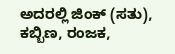ಅದರಲ್ಲಿ ಜಿಂಕ್ (ಸತು), ಕಬ್ಬಿಣ, ರಂಜಕ,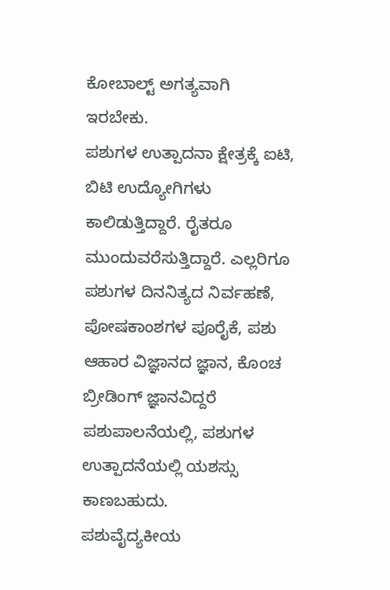ಕೋಬಾಲ್ಟ್ ಅಗತ್ಯವಾಗಿ ಇರಬೇಕು.
ಪಶುಗಳ ಉತ್ಪಾದನಾ ಕ್ಷೇತ್ರಕ್ಕೆ ಐಟಿ, ಬಿಟಿ ಉದ್ಯೋಗಿಗಳು ಕಾಲಿಡುತ್ತಿದ್ದಾರೆ. ರೈತರೂ ಮುಂದುವರೆಸುತ್ತಿದ್ದಾರೆ. ಎಲ್ಲರಿಗೂ ಪಶುಗಳ ದಿನನಿತ್ಯದ ನಿರ್ವಹಣೆ, ಪೋಷಕಾಂಶಗಳ ಪೂರೈಕೆ, ಪಶು ಆಹಾರ ವಿಜ್ಞಾನದ ಜ್ಞಾನ, ಕೊಂಚ ಬ್ರೀಡಿಂಗ್ ಜ್ಞಾನವಿದ್ದರೆ ಪಶುಪಾಲನೆಯಲ್ಲಿ, ಪಶುಗಳ ಉತ್ಪಾದನೆಯಲ್ಲಿ ಯಶಸ್ಸು ಕಾಣಬಹುದು.
ಪಶುವೈದ್ಯಕೀಯ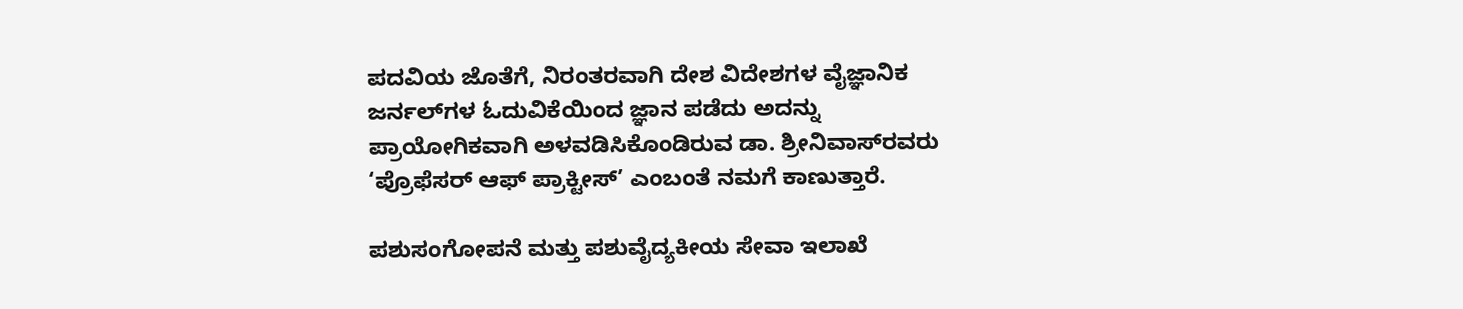ಪದವಿಯ ಜೊತೆಗೆ, ನಿರಂತರವಾಗಿ ದೇಶ ವಿದೇಶಗಳ ವೈಜ್ಞಾನಿಕ ಜರ್ನಲ್‍ಗಳ ಓದುವಿಕೆಯಿಂದ ಜ್ಞಾನ ಪಡೆದು ಅದನ್ನು ಪ್ರಾಯೋಗಿಕವಾಗಿ ಅಳವಡಿಸಿಕೊಂಡಿರುವ ಡಾ. ಶ್ರೀನಿವಾಸ್‍ರವರು ‘ಪ್ರೊಫೆಸರ್ ಆಫ್ ಪ್ರಾಕ್ಟೀಸ್’ ಎಂಬಂತೆ ನಮಗೆ ಕಾಣುತ್ತಾರೆ.

ಪಶುಸಂಗೋಪನೆ ಮತ್ತು ಪಶುವೈದ್ಯಕೀಯ ಸೇವಾ ಇಲಾಖೆ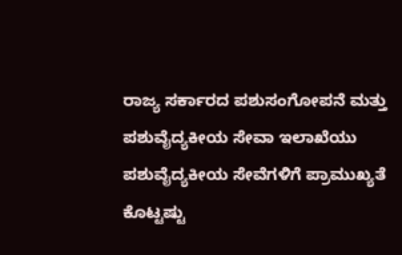ರಾಜ್ಯ ಸರ್ಕಾರದ ಪಶುಸಂಗೋಪನೆ ಮತ್ತು ಪಶುವೈದ್ಯಕೀಯ ಸೇವಾ ಇಲಾಖೆಯು ಪಶುವೈದ್ಯಕೀಯ ಸೇವೆಗಳಿಗೆ ಪ್ರಾಮುಖ್ಯತೆ ಕೊಟ್ಟಷ್ಟು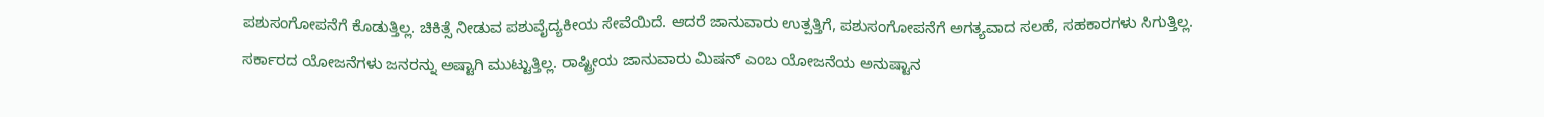ಪಶುಸಂಗೋಪನೆಗೆ ಕೊಡುತ್ತಿಲ್ಲ. ಚಿಕಿತ್ಸೆ ನೀಡುವ ಪಶುವೈದ್ಯಕೀಯ ಸೇವೆಯಿದೆ. ಆದರೆ ಜಾನುವಾರು ಉತ್ಪತ್ತಿಗೆ, ಪಶುಸಂಗೋಪನೆಗೆ ಅಗತ್ಯವಾದ ಸಲಹೆ, ಸಹಕಾರಗಳು ಸಿಗುತ್ತಿಲ್ಲ.
ಸರ್ಕಾರದ ಯೋಜನೆಗಳು ಜನರನ್ನು ಅಷ್ಟಾಗಿ ಮುಟ್ಟುತ್ತಿಲ್ಲ. ರಾಷ್ಟ್ರೀಯ ಜಾನುವಾರು ಮಿಷನ್ ಎಂಬ ಯೋಜನೆಯ ಅನುಷ್ಟಾನ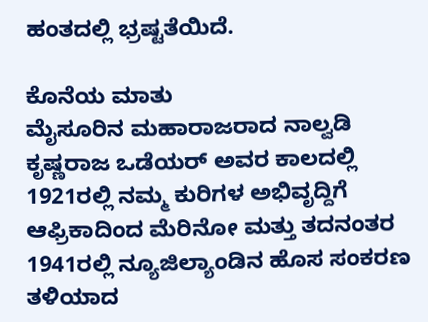ಹಂತದಲ್ಲಿ ಭ್ರಷ್ಟತೆಯಿದೆ.

ಕೊನೆಯ ಮಾತು
ಮೈಸೂರಿನ ಮಹಾರಾಜರಾದ ನಾಲ್ವಡಿ ಕೃಷ್ಣರಾಜ ಒಡೆಯರ್‌ ಅವರ ಕಾಲದಲ್ಲಿ 1921ರಲ್ಲಿ ನಮ್ಮ ಕುರಿಗಳ ಅಭಿವೃದ್ದಿಗೆ ಆಫ್ರಿಕಾದಿಂದ ಮೆರಿನೋ ಮತ್ತು ತದನಂತರ 1941ರಲ್ಲಿ ನ್ಯೂಜಿಲ್ಯಾಂಡಿನ ಹೊಸ ಸಂಕರಣ ತಳಿಯಾದ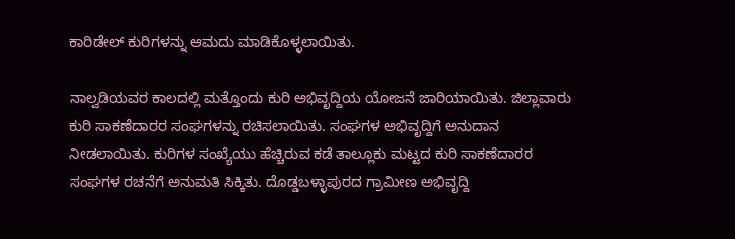ಕಾರಿಡೇಲ್ ಕುರಿಗಳನ್ನು ಆಮದು ಮಾಡಿಕೊಳ್ಳಲಾಯಿತು.

ನಾಲ್ವಡಿಯವರ ಕಾಲದಲ್ಲಿ ಮತ್ತೊಂದು ಕುರಿ ಅಭಿವೃದ್ದಿಯ ಯೋಜನೆ ಜಾರಿಯಾಯಿತು. ಜಿಲ್ಲಾವಾರು ಕುರಿ ಸಾಕಣೆದಾರರ ಸಂಘಗಳನ್ನು ರಚಿಸಲಾಯಿತು. ಸಂಘಗಳ ಅಭಿವೃದ್ದಿಗೆ ಅನುದಾನ ನೀಡಲಾಯಿತು. ಕುರಿಗಳ ಸಂಖ್ಯೆಯು ಹೆಚ್ಚಿರುವ ಕಡೆ ತಾಲ್ಲೂಕು ಮಟ್ಟದ ಕುರಿ ಸಾಕಣೆದಾರರ ಸಂಘಗಳ ರಚನೆಗೆ ಅನುಮತಿ ಸಿಕ್ಕಿತು. ದೊಡ್ಡಬಳ್ಳಾಪುರದ ಗ್ರಾಮೀಣ ಅಭಿವೃದ್ದಿ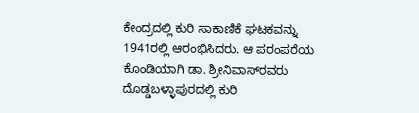ಕೇಂದ್ರದಲ್ಲಿ ಕುರಿ ಸಾಕಾಣಿಕೆ ಘಟಕವನ್ನು 1941ರಲ್ಲಿ ಆರಂಭಿಸಿದರು. ಆ ಪರಂಪರೆಯ ಕೊಂಡಿಯಾಗಿ ಡಾ. ಶ್ರೀನಿವಾಸ್‍ರವರು ದೊಡ್ಡಬಳ್ಳಾಪುರದಲ್ಲಿ ಕುರಿ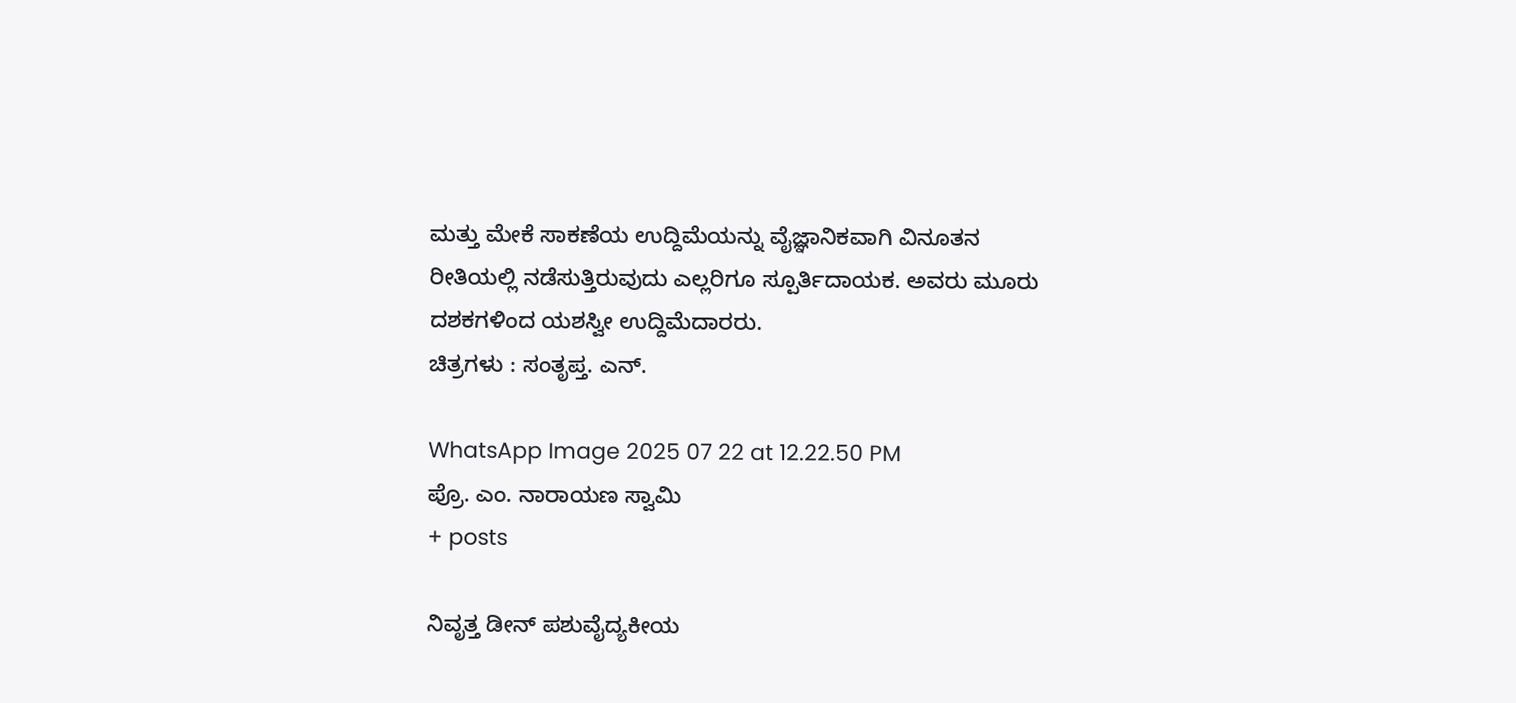ಮತ್ತು ಮೇಕೆ ಸಾಕಣೆಯ ಉದ್ದಿಮೆಯನ್ನು ವೈಜ್ಞಾನಿಕವಾಗಿ ವಿನೂತನ ರೀತಿಯಲ್ಲಿ ನಡೆಸುತ್ತಿರುವುದು ಎಲ್ಲರಿಗೂ ಸ್ಪೂರ್ತಿದಾಯಕ. ಅವರು ಮೂರು ದಶಕಗಳಿಂದ ಯಶಸ್ವೀ ಉದ್ದಿಮೆದಾರರು.
ಚಿತ್ರಗಳು : ಸಂತೃಪ್ತ. ಎನ್.

WhatsApp Image 2025 07 22 at 12.22.50 PM
ಪ್ರೊ. ಎಂ. ನಾರಾಯಣ ಸ್ವಾಮಿ
+ posts

ನಿವೃತ್ತ ಡೀನ್ ಪಶುವೈದ್ಯಕೀಯ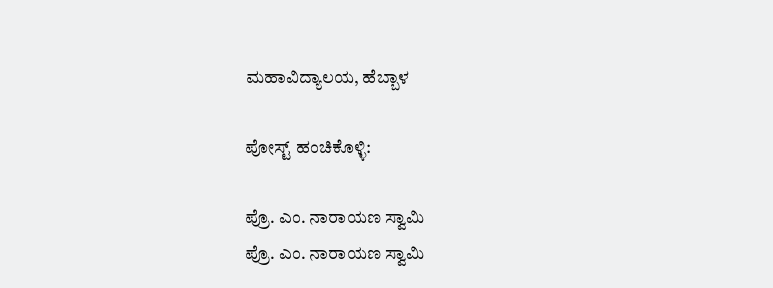ಮಹಾವಿದ್ಯಾಲಯ, ಹೆಬ್ಬಾಳ

ಪೋಸ್ಟ್ ಹಂಚಿಕೊಳ್ಳಿ:

ಪ್ರೊ. ಎಂ. ನಾರಾಯಣ ಸ್ವಾಮಿ
ಪ್ರೊ. ಎಂ. ನಾರಾಯಣ ಸ್ವಾಮಿ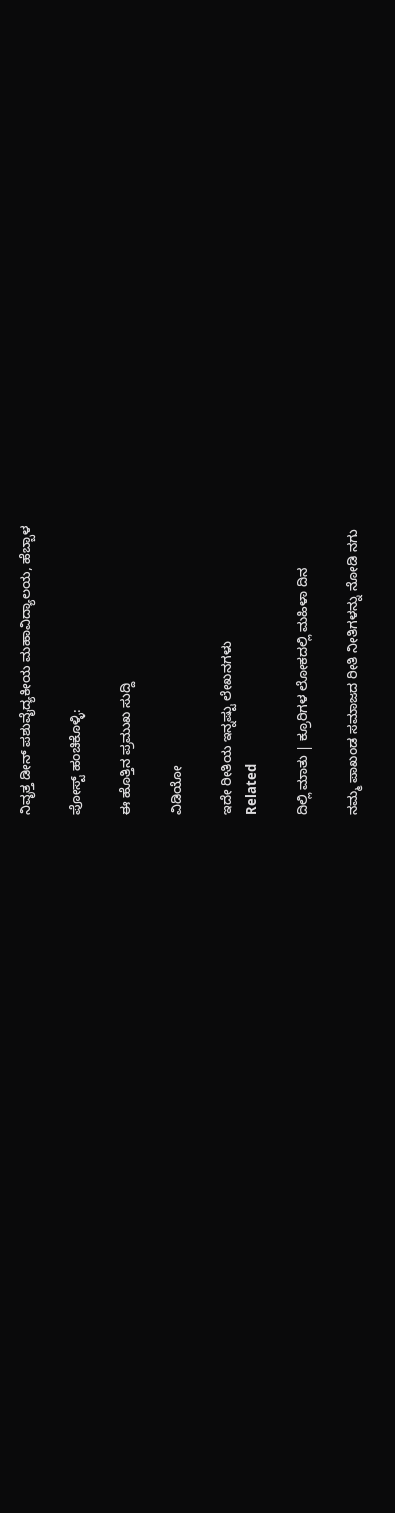ನಿವೃತ್ತ ಡೀನ್ ಪಶುವೈದ್ಯಕೀಯ ಮಹಾವಿದ್ಯಾಲಯ, ಹೆಬ್ಬಾಳ

ಪೋಸ್ಟ್ ಹಂಚಿಕೊಳ್ಳಿ:

ಈ ಹೊತ್ತಿನ ಪ್ರಮುಖ ಸುದ್ದಿ

ವಿಡಿಯೋ

ಇದೇ ರೀತಿಯ ಇನ್ನಷ್ಟು ಲೇಖನಗಳು
Related

ದಿಲ್ಲಿ ಮಾತು | ಕ್ರೂರಿಗಳ ಲೋಕದಲ್ಲಿ ಮಹಿಳಾ ದಿನ

ನಮ್ಮ ಪಾಖಂಡ ಸಮಾಜದ ರೀತಿ ನೀತಿಗಳನ್ನು ನೋಡಿ ನಗು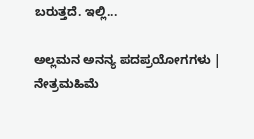ಬರುತ್ತದೆ. ಇಲ್ಲಿ...

ಅಲ್ಲಮನ ಅನನ್ಯ ಪದಪ್ರಯೋಗಗಳು | ನೇತ್ರಮಹಿಮೆ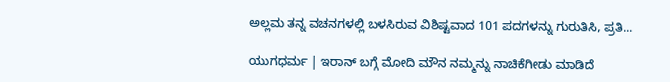ಅಲ್ಲಮ ತನ್ನ ವಚನಗಳಲ್ಲಿ ಬಳಸಿರುವ ವಿಶಿಷ್ಟವಾದ 101 ಪದಗಳನ್ನು ಗುರುತಿಸಿ, ಪ್ರತಿ...

ಯುಗಧರ್ಮ | ಇರಾನ್ ಬಗ್ಗೆ ಮೋದಿ ಮೌನ ನಮ್ಮನ್ನು ನಾಚಿಕೆಗೀಡು ಮಾಡಿದೆ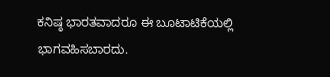ಕನಿಷ್ಠ ಭಾರತವಾದರೂ ಈ ಬೂಟಾಟಿಕೆಯಲ್ಲಿ ಭಾಗವಹಿಸಬಾರದು.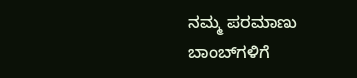ನಮ್ಮ ಪರಮಾಣು ಬಾಂಬ್‌ಗಳಿಗೆ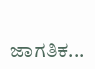ಜಾಗತಿಕ...